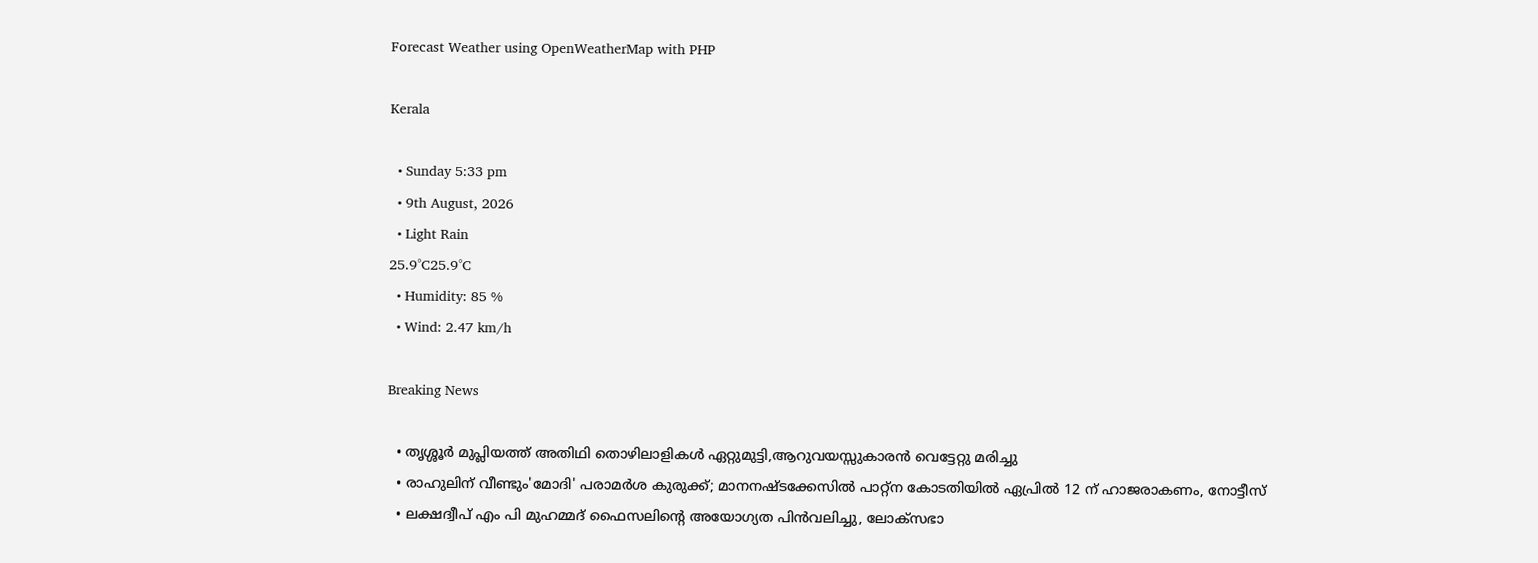Forecast Weather using OpenWeatherMap with PHP

Kerala

  • Sunday 5:33 pm
  • 9th August, 2026
  • Light Rain
25.9°C25.9°C
  • Humidity: 85 %
  • Wind: 2.47 km/h

Breaking News

  • തൃശ്ശൂർ മുപ്ലിയത്ത് അതിഥി തൊഴിലാളികൾ ഏറ്റുമുട്ടി,ആറുവയസ്സുകാരൻ വെട്ടേറ്റു മരിച്ചു
  • രാഹുലിന് വീണ്ടും'മോദി' പരാമര്‍ശ കുരുക്ക്; മാനനഷ്ടക്കേസിൽ പാറ്റ്ന കോടതിയിൽ ഏപ്രിൽ 12 ന് ഹാജരാകണം, നോട്ടീസ്
  • ലക്ഷദ്വീപ് എം പി മുഹമ്മദ് ഫൈസലിൻ്റെ അയോഗ്യത പിൻവലിച്ചു, ലോക്സഭാ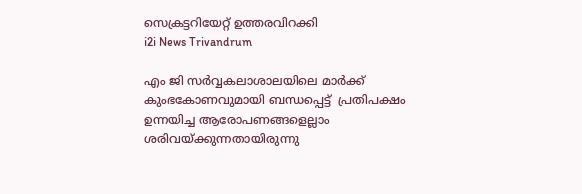സെക്രട്ടറിയേറ്റ് ഉത്തരവിറക്കി
i2i News Trivandrum

എം ജി സര്‍വ്വകലാശാലയിലെ മാര്‍ക്ക് കുംഭകോണവുമായി ബന്ധപ്പെട്ട്  പ്രതിപക്ഷം ഉന്നയിച്ച ആരോപണങ്ങളെല്ലാം ശരിവയ്ക്കുന്നതായിരുന്നു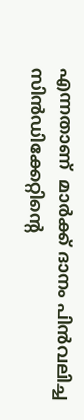എന്നതാണ്  മാര്‍ക്ക് ദാനം പിന്‍വലിച്ച സിന്‍ഡിക്കേറ്റിന്റെ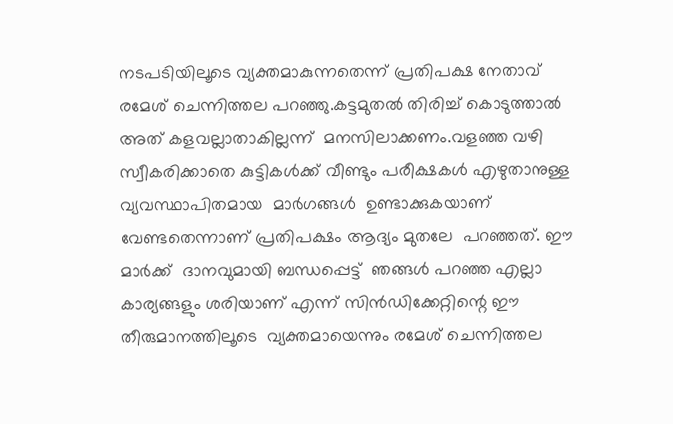നടപടിയിലൂടെ വ്യക്തമാകുന്നതെന്ന് പ്രതിപക്ഷ നേതാവ് രമേശ് ചെന്നിത്തല പറഞ്ഞു.കട്ടമുതല്‍ തിരിച്ച് കൊടുത്താല്‍ അത് കളവല്ലാതാകില്ലന്ന്  മനസിലാക്കണം.വളഞ്ഞ വഴി സ്വീകരിക്കാതെ കുട്ടികള്‍ക്ക് വീണ്ടും പരീക്ഷകള്‍ എഴുതാനുള്ള വ്യവസ്ഥാപിതമായ  മാര്‍ഗങ്ങള്‍  ഉണ്ടാക്കുകയാണ് വേണ്ടതെന്നാണ് പ്രതിപക്ഷം ആദ്യം മുതലേ  പറഞ്ഞത്. ഈ മാര്‍ക്ക്  ദാനവുമായി ബന്ധപ്പെട്ട്  ഞങ്ങള്‍ പറഞ്ഞ എല്ലാ  കാര്യങ്ങളും ശരിയാണ് എന്ന് സിൻഡിക്കേറ്റിന്റെ ഈ തീരുമാനത്തിലൂടെ  വ്യക്തമായെന്നും രമേശ് ചെന്നിത്തല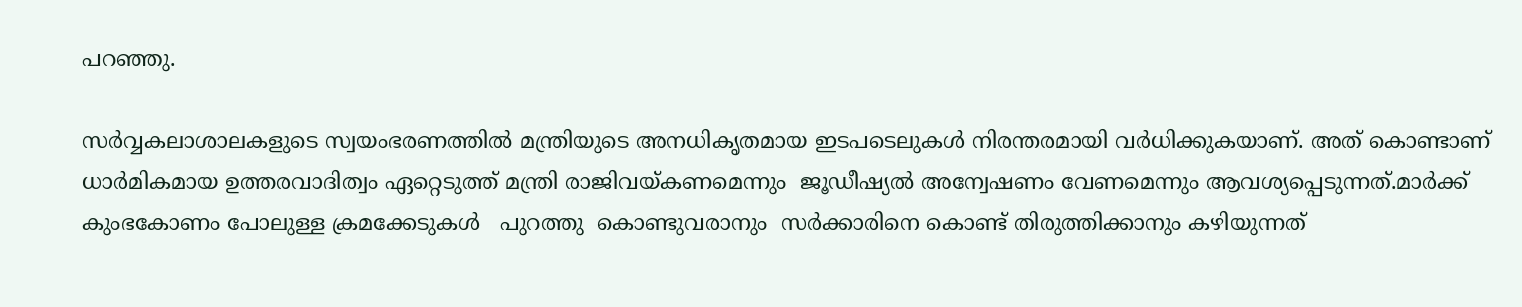പറഞ്ഞു.

സര്‍വ്വകലാശാലകളുടെ സ്വയംഭരണത്തില്‍ മന്ത്രിയുടെ അനധികൃതമായ ഇടപടെലുകള്‍ നിരന്തരമായി വര്‍ധിക്കുകയാണ്. അത് കൊണ്ടാണ് ധാര്‍മികമായ ഉത്തരവാദിത്വം ഏറ്റെടുത്ത് മന്ത്രി രാജിവയ്കണമെന്നും  ജൂഡീഷ്യല്‍ അന്വേഷണം വേണമെന്നും ആവശ്യപ്പെടുന്നത്.മാര്‍ക്ക് കുംഭകോണം പോലുള്ള ക്രമക്കേടുകള്‍   പുറത്തു  കൊണ്ടുവരാനും  സര്‍ക്കാരിനെ കൊണ്ട് തിരുത്തിക്കാനും കഴിയുന്നത്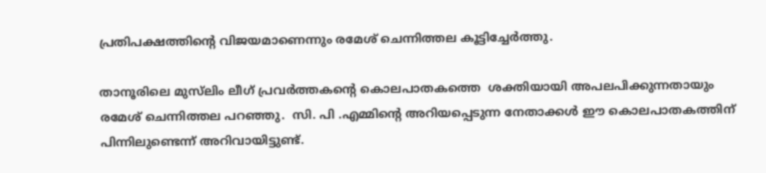പ്രതിപക്ഷത്തിന്റെ വിജയമാണെന്നും രമേശ് ചെന്നിത്തല കൂട്ടിച്ചേര്‍ത്തു.

താനൂരിലെ മുസ്‌ലിം ലീഗ് പ്രവര്‍ത്തകന്റെ കൊലപാതകത്തെ  ശക്തിയായി അപലപിക്കുന്നതായും രമേശ് ചെന്നിത്തല പറഞ്ഞു.  സി. പി .എമ്മിന്റെ അറിയപ്പെടുന്ന നേതാക്കള്‍ ഈ കൊലപാതകത്തിന് പിന്നിലുണ്ടെന്ന് അറിവായിട്ടുണ്ട്.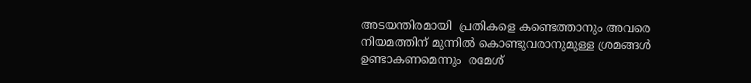അടയന്തിരമായി  പ്രതികളെ കണ്ടെത്താനും അവരെ നിയമത്തിന് മുന്നില്‍ കൊണ്ടുവരാനുമുള്ള ശ്രമങ്ങള്‍ ഉണ്ടാകണമെന്നും  രമേശ്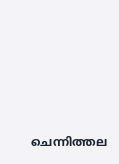ചെന്നിത്തല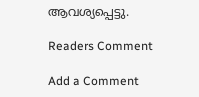ആവശ്യപ്പെട്ടു.

Readers Comment

Add a Comment